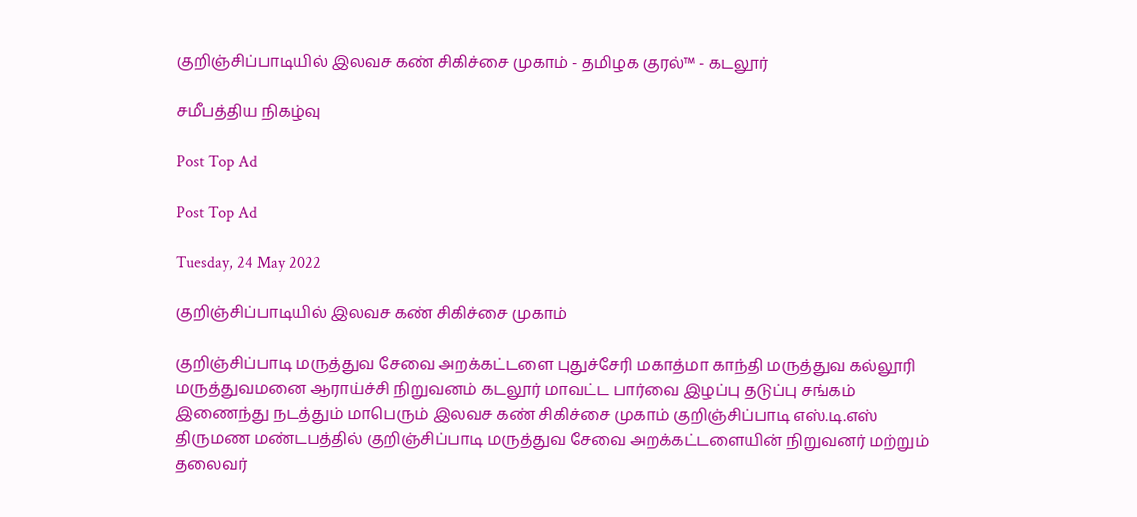குறிஞ்சிப்பாடியில் இலவச கண் சிகிச்சை முகாம் - தமிழக குரல்™ - கடலூர்

சமீபத்திய நிகழ்வு

Post Top Ad

Post Top Ad

Tuesday, 24 May 2022

குறிஞ்சிப்பாடியில் இலவச கண் சிகிச்சை முகாம்

குறிஞ்சிப்பாடி மருத்துவ சேவை அறக்கட்டளை புதுச்சேரி மகாத்மா காந்தி மருத்துவ கல்லூரி மருத்துவமனை ஆராய்ச்சி நிறுவனம் கடலூர் மாவட்ட பார்வை இழப்பு தடுப்பு சங்கம் இணைந்து நடத்தும் மாபெரும் இலவச கண் சிகிச்சை முகாம் குறிஞ்சிப்பாடி எஸ்.டி.எஸ் திருமண மண்டபத்தில் குறிஞ்சிப்பாடி மருத்துவ சேவை அறக்கட்டளையின் நிறுவனர் மற்றும் தலைவர்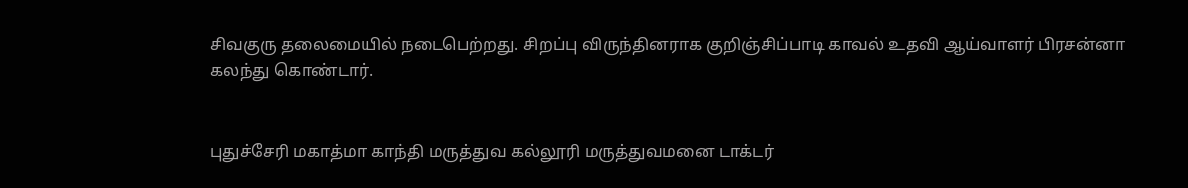சிவகுரு தலைமையில் நடைபெற்றது. சிறப்பு விருந்தினராக குறிஞ்சிப்பாடி காவல் உதவி ஆய்வாளர் பிரசன்னா கலந்து கொண்டார்.


புதுச்சேரி மகாத்மா காந்தி மருத்துவ கல்லூரி மருத்துவமனை டாக்டர்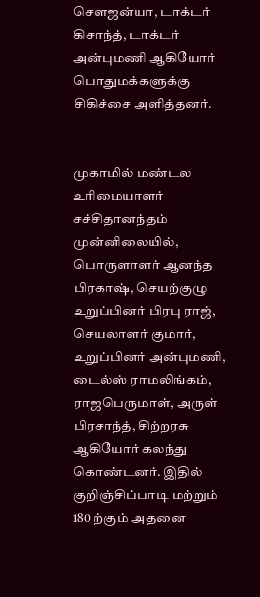சௌஜன்யா, டாக்டர் கிசாந்த், டாக்டர் அன்புமணி ஆகியோர் பொதுமக்களுக்கு சிகிச்சை அளித்தனர்.


முகாமில் மண்டல உரிமையாளர் சச்சிதானந்தம் முன்னிலையில், பொருளாளர் ஆனந்த பிரகாஷ், செயற்குழு உறுப்பினர் பிரபு ராஜ், செயலாளர் குமார், உறுப்பினர் அன்புமணி, டைல்ஸ் ராமலிங்கம், ராஜபெருமாள், அருள் பிரசாந்த், சிற்றரசு ஆகியோர் கலந்து கொண்டனர். இதில் குறிஞ்சிப்பாடி மற்றும் 180 ற்கும் அதனை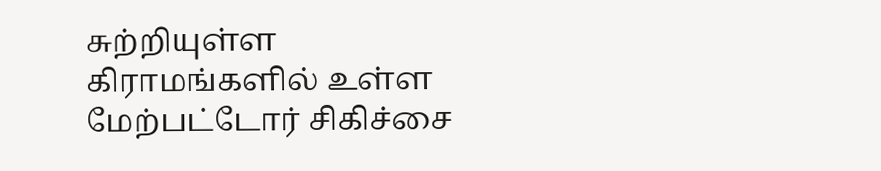சுற்றியுள்ள கிராமங்களில் உள்ள மேற்பட்டோர் சிகிச்சை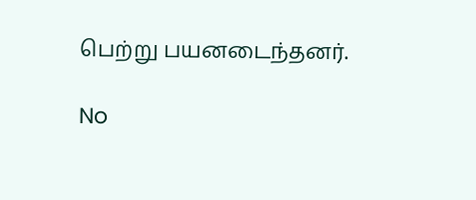பெற்று பயனடைந்தனர்.

No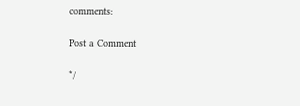comments:

Post a Comment

*/